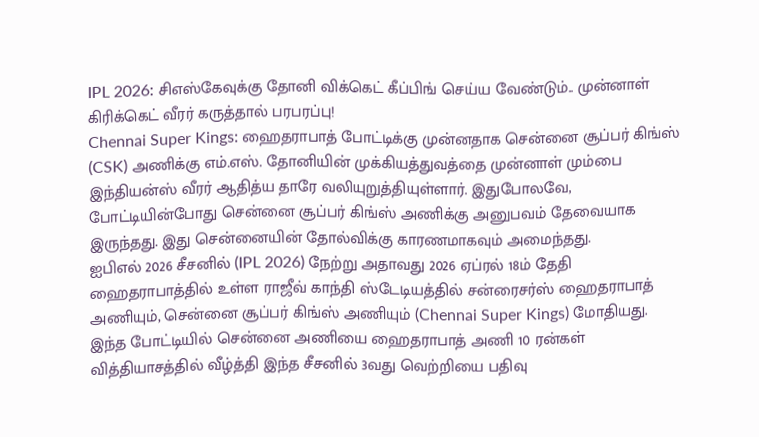IPL 2026: சிஎஸ்கேவுக்கு தோனி விக்கெட் கீப்பிங் செய்ய வேண்டும்.. முன்னாள் கிரிக்கெட் வீரர் கருத்தால் பரபரப்பு!
Chennai Super Kings: ஹைதராபாத் போட்டிக்கு முன்னதாக சென்னை சூப்பர் கிங்ஸ் (CSK) அணிக்கு எம்.எஸ். தோனியின் முக்கியத்துவத்தை முன்னாள் மும்பை இந்தியன்ஸ் வீரர் ஆதித்ய தாரே வலியுறுத்தியுள்ளார். இதுபோலவே, போட்டியின்போது சென்னை சூப்பர் கிங்ஸ் அணிக்கு அனுபவம் தேவையாக இருந்தது. இது சென்னையின் தோல்விக்கு காரணமாகவும் அமைந்தது.
ஐபிஎல் 2026 சீசனில் (IPL 2026) நேற்று அதாவது 2026 ஏப்ரல் 18ம் தேதி ஹைதராபாத்தில் உள்ள ராஜீவ் காந்தி ஸ்டேடியத்தில் சன்ரைசர்ஸ் ஹைதராபாத் அணியும், சென்னை சூப்பர் கிங்ஸ் அணியும் (Chennai Super Kings) மோதியது. இந்த போட்டியில் சென்னை அணியை ஹைதராபாத் அணி 10 ரன்கள் வித்தியாசத்தில் வீழ்த்தி இந்த சீசனில் 3வது வெற்றியை பதிவு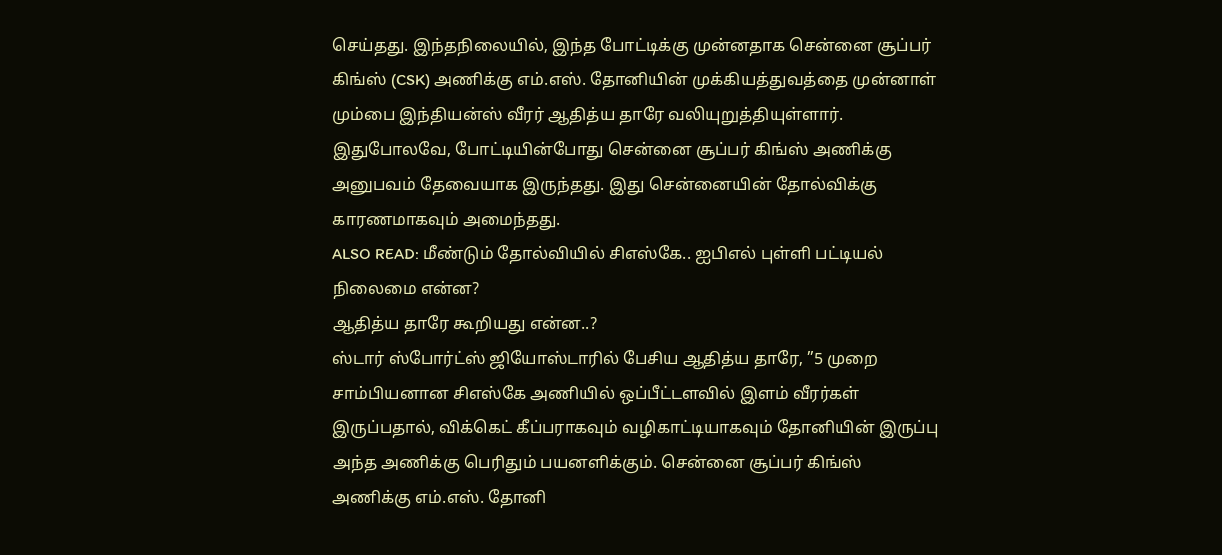செய்தது. இந்தநிலையில், இந்த போட்டிக்கு முன்னதாக சென்னை சூப்பர் கிங்ஸ் (CSK) அணிக்கு எம்.எஸ். தோனியின் முக்கியத்துவத்தை முன்னாள் மும்பை இந்தியன்ஸ் வீரர் ஆதித்ய தாரே வலியுறுத்தியுள்ளார். இதுபோலவே, போட்டியின்போது சென்னை சூப்பர் கிங்ஸ் அணிக்கு அனுபவம் தேவையாக இருந்தது. இது சென்னையின் தோல்விக்கு காரணமாகவும் அமைந்தது.
ALSO READ: மீண்டும் தோல்வியில் சிஎஸ்கே.. ஐபிஎல் புள்ளி பட்டியல் நிலைமை என்ன?
ஆதித்ய தாரே கூறியது என்ன..?
ஸ்டார் ஸ்போர்ட்ஸ் ஜியோஸ்டாரில் பேசிய ஆதித்ய தாரே, ”5 முறை சாம்பியனான சிஎஸ்கே அணியில் ஒப்பீட்டளவில் இளம் வீரர்கள் இருப்பதால், விக்கெட் கீப்பராகவும் வழிகாட்டியாகவும் தோனியின் இருப்பு அந்த அணிக்கு பெரிதும் பயனளிக்கும். சென்னை சூப்பர் கிங்ஸ் அணிக்கு எம்.எஸ். தோனி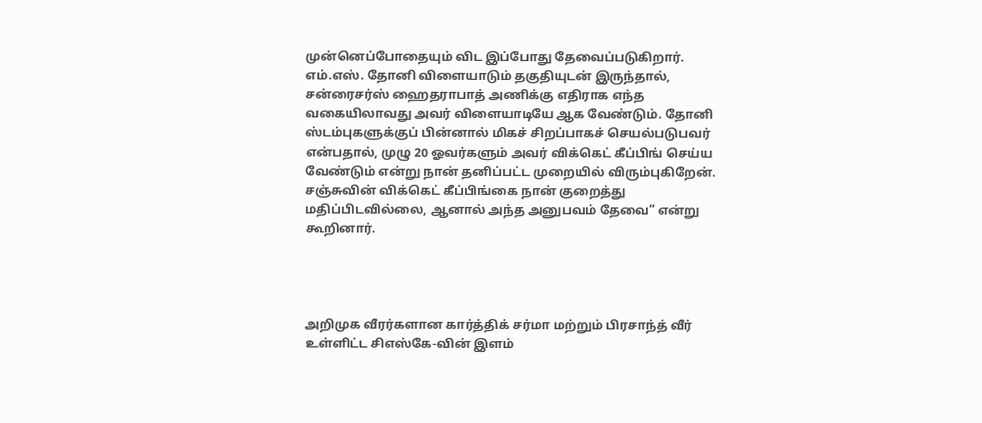முன்னெப்போதையும் விட இப்போது தேவைப்படுகிறார். எம்.எஸ். தோனி விளையாடும் தகுதியுடன் இருந்தால், சன்ரைசர்ஸ் ஹைதராபாத் அணிக்கு எதிராக எந்த வகையிலாவது அவர் விளையாடியே ஆக வேண்டும். தோனி ஸ்டம்புகளுக்குப் பின்னால் மிகச் சிறப்பாகச் செயல்படுபவர் என்பதால், முழு 20 ஓவர்களும் அவர் விக்கெட் கீப்பிங் செய்ய வேண்டும் என்று நான் தனிப்பட்ட முறையில் விரும்புகிறேன். சஞ்சுவின் விக்கெட் கீப்பிங்கை நான் குறைத்து மதிப்பிடவில்லை, ஆனால் அந்த அனுபவம் தேவை” என்று கூறினார்.




அறிமுக வீரர்களான கார்த்திக் சர்மா மற்றும் பிரசாந்த் வீர் உள்ளிட்ட சிஎஸ்கே-வின் இளம்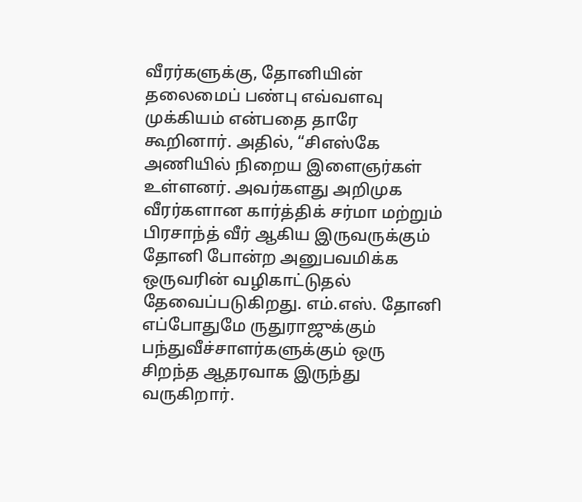வீரர்களுக்கு, தோனியின் தலைமைப் பண்பு எவ்வளவு முக்கியம் என்பதை தாரே கூறினார். அதில், “சிஎஸ்கே அணியில் நிறைய இளைஞர்கள் உள்ளனர். அவர்களது அறிமுக வீரர்களான கார்த்திக் சர்மா மற்றும் பிரசாந்த் வீர் ஆகிய இருவருக்கும் தோனி போன்ற அனுபவமிக்க ஒருவரின் வழிகாட்டுதல் தேவைப்படுகிறது. எம்.எஸ். தோனி எப்போதுமே ருதுராஜுக்கும் பந்துவீச்சாளர்களுக்கும் ஒரு சிறந்த ஆதரவாக இருந்து வருகிறார்.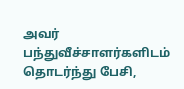அவர் பந்துவீச்சாளர்களிடம் தொடர்ந்து பேசி,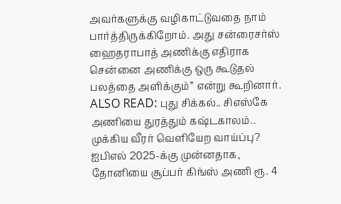அவர்களுக்கு வழிகாட்டுவதை நாம் பார்த்திருக்கிறோம். அது சன்ரைசர்ஸ் ஹைதராபாத் அணிக்கு எதிராக சென்னை அணிக்கு ஒரு கூடுதல் பலத்தை அளிக்கும்” என்று கூறினார்.
ALSO READ: புது சிக்கல்.. சிஎஸ்கே அணியை துரத்தும் கஷ்டகாலம்.. முக்கிய வீரர் வெளியேற வாய்ப்பு?
ஐபிஎல் 2025-க்கு முன்னதாக, தோனியை சூப்பர் கிங்ஸ் அணி ரூ. 4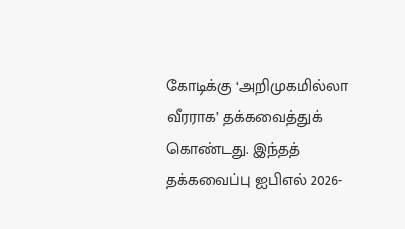கோடிக்கு ‘அறிமுகமில்லா வீரராக’ தக்கவைத்துக் கொண்டது. இந்தத் தக்கவைப்பு ஐபிஎல் 2026-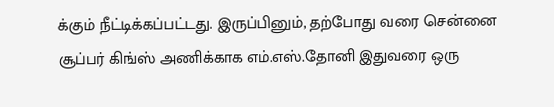க்கும் நீட்டிக்கப்பட்டது. இருப்பினும், தற்போது வரை சென்னை சூப்பர் கிங்ஸ் அணிக்காக எம்.எஸ்.தோனி இதுவரை ஒரு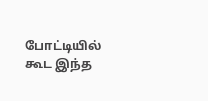போட்டியில் கூட இந்த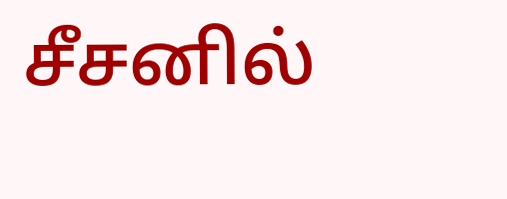சீசனில்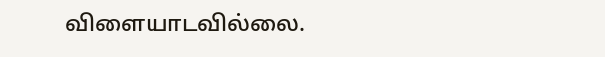விளையாடவில்லை.